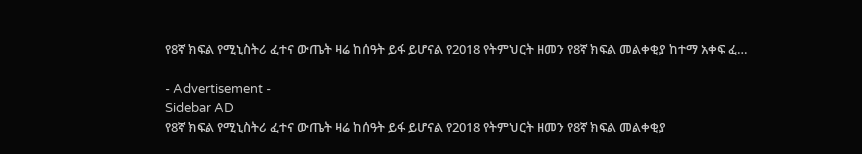የ8ኛ ክፍል የሚኒስትሪ ፈተና ውጤት ዛሬ ከሰዓት ይፋ ይሆናል የ2018 የትምህርት ዘመን የ8ኛ ክፍል መልቀቂያ ከተማ አቀፍ ፈ…

- Advertisement -
Sidebar AD
የ8ኛ ክፍል የሚኒስትሪ ፈተና ውጤት ዛሬ ከሰዓት ይፋ ይሆናል የ2018 የትምህርት ዘመን የ8ኛ ክፍል መልቀቂያ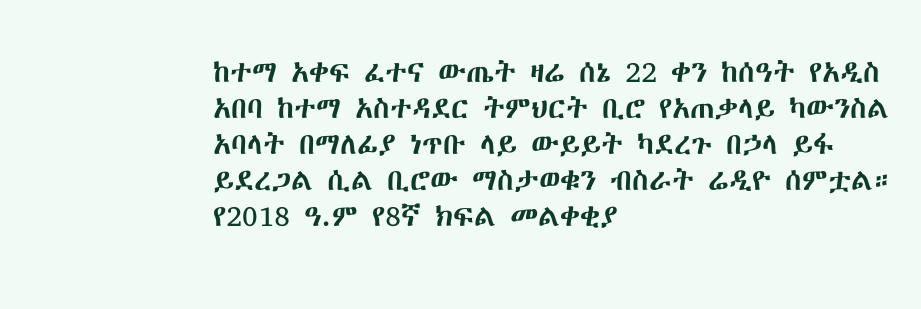ከተማ አቀፍ ፈተና ውጤት ዛሬ ሰኔ 22 ቀን ከሰዓት የአዲስ አበባ ከተማ አስተዳደር ትምህርት ቢሮ የአጠቃላይ ካውንስል አባላት በማለፊያ ነጥቡ ላይ ውይይት ካደረጉ በኃላ ይፋ ይደረጋል ሲል ቢሮው ማስታወቁን ብስራት ሬዲዮ ሰምቷል። የ2018 ዓ.ም የ8ኛ ክፍል መልቀቂያ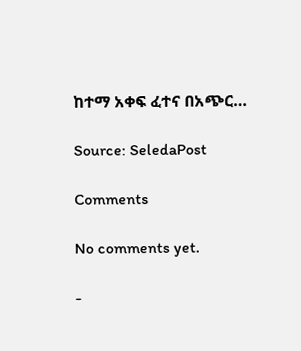ከተማ አቀፍ ፈተና በአጭር…

Source: SeledaPost

Comments

No comments yet.

-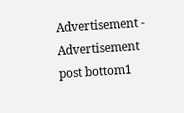Advertisement -
Advertisement post bottom1